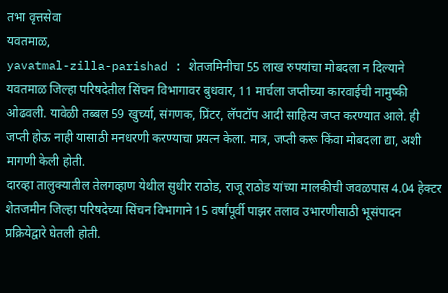तभा वृत्तसेवा
यवतमाळ,
yavatmal-zilla-parishad : शेतजमिनीचा 55 लाख रुपयांचा मोबदला न दिल्याने यवतमाळ जिल्हा परिषदेतील सिंचन विभागावर बुधवार, 11 मार्चला जप्तीच्या कारवाईची नामुष्की ओढवली. यावेळी तब्बल 59 खुर्च्या, संगणक, प्रिंटर, लॅपटॉप आदी साहित्य जप्त करण्यात आले. ही जप्ती होऊ नाही यासाठी मनधरणी करण्याचा प्रयत्न केला. मात्र, जप्ती करू किंवा मोबदला द्या, अशी मागणी केली होती.
दारव्हा तालुक्यातील तेलगव्हाण येथील सुधीर राठोड, राजू राठोड यांच्या मालकीची जवळपास 4.04 हेक्टर शेतजमीन जिल्हा परिषदेच्या सिंचन विभागाने 15 वर्षांपूर्वी पाझर तलाव उभारणीसाठी भूसंपादन प्रक्रियेद्वारे घेतली होती.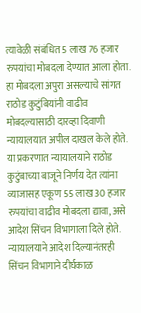त्यावेळी संबंधित 5 लाख 76 हजार रुपयांचा मोबदला देण्यात आला होता.
हा मोबदला अपुरा असल्याचे सांगत राठोड कुटुंबियांनी वाढीव मोबदल्यासाठी दारव्हा दिवाणी न्यायालयात अपील दाखल केले होते. या प्रकरणात न्यायालयाने राठोड कुटुंबाच्या बाजूने निर्णय देत त्यांना व्याजासह एकूण 55 लाख 30 हजार रुपयांचा वाढीव मोबदला द्यावा, असे आदेश सिंचन विभागाला दिले होते.
न्यायालयाने आदेश दिल्यानंतरही सिंचन विभागाने दीर्घकाळ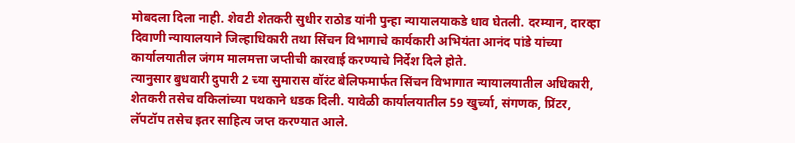मोबदला दिला नाही. शेवटी शेतकरी सुधीर राठोड यांनी पुन्हा न्यायालयाकडे धाव घेतली. दरम्यान, दारव्हा दिवाणी न्यायालयाने जिल्हाधिकारी तथा सिंचन विभागाचे कार्यकारी अभियंता आनंद पांडे यांच्या कार्यालयातील जंगम मालमत्ता जप्तीची कारवाई करण्याचे निर्देश दिले होते.
त्यानुसार बुधवारी दुपारी 2 च्या सुमारास वॉरंट बेलिफमार्फत सिंचन विभागात न्यायालयातील अधिकारी, शेतकरी तसेच वकिलांच्या पथकाने धडक दिली. यावेळी कार्यालयातील 59 खुर्च्या, संगणक, प्रिंटर, लॅपटॉप तसेच इतर साहित्य जप्त करण्यात आले.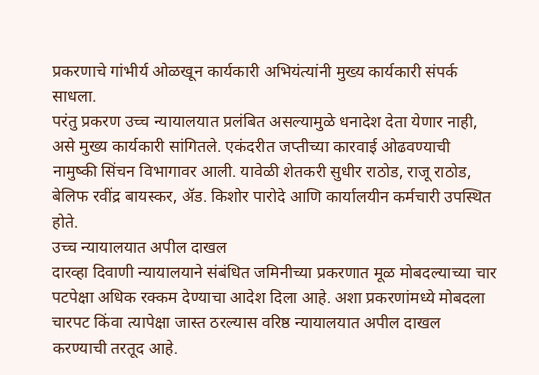प्रकरणाचे गांभीर्य ओळखून कार्यकारी अभियंत्यांनी मुख्य कार्यकारी संपर्क साधला.
परंतु प्रकरण उच्च न्यायालयात प्रलंबित असल्यामुळे धनादेश देता येणार नाही, असे मुख्य कार्यकारी सांगितले. एकंदरीत जप्तीच्या कारवाई ओढवण्याची नामुष्की सिंचन विभागावर आली. यावेळी शेतकरी सुधीर राठोड, राजू राठोड, बेलिफ रवींद्र बायस्कर, ॲड. किशोर पारोदे आणि कार्यालयीन कर्मचारी उपस्थित होते.
उच्च न्यायालयात अपील दाखल
दारव्हा दिवाणी न्यायालयाने संबंधित जमिनीच्या प्रकरणात मूळ मोबदल्याच्या चार पटपेक्षा अधिक रक्कम देण्याचा आदेश दिला आहे. अशा प्रकरणांमध्ये मोबदला चारपट किंवा त्यापेक्षा जास्त ठरल्यास वरिष्ठ न्यायालयात अपील दाखल करण्याची तरतूद आहे.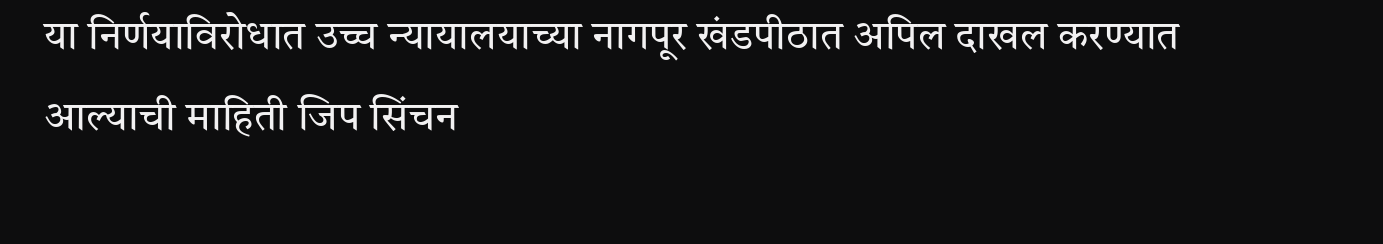या निर्णयाविरोधात उच्च न्यायालयाच्या नागपूर खंडपीठात अपिल दाखल करण्यात आल्याची माहिती जिप सिंचन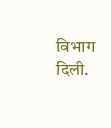विभाग दिली.